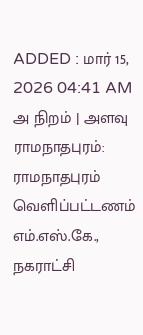ADDED : மார் 15, 2026 04:41 AM
அ நிறம் | அளவு
ராமநாதபுரம்: ராமநாதபுரம் வெளிப்பட்டணம் எம்.எஸ்.கே., நகராட்சி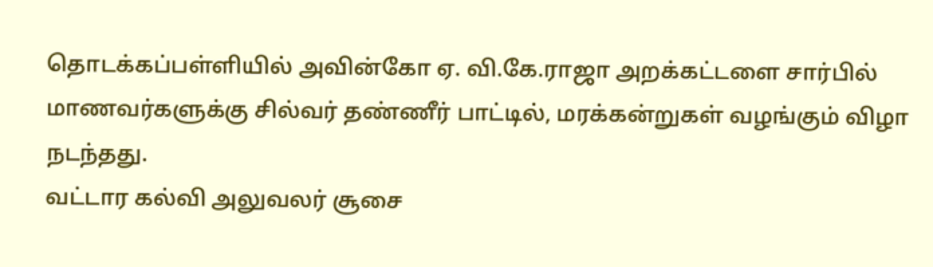தொடக்கப்பள்ளியில் அவின்கோ ஏ. வி.கே.ராஜா அறக்கட்டளை சார்பில் மாணவர்களுக்கு சில்வர் தண்ணீர் பாட்டில், மரக்கன்றுகள் வழங்கும் விழா நடந்தது.
வட்டார கல்வி அலுவலர் சூசை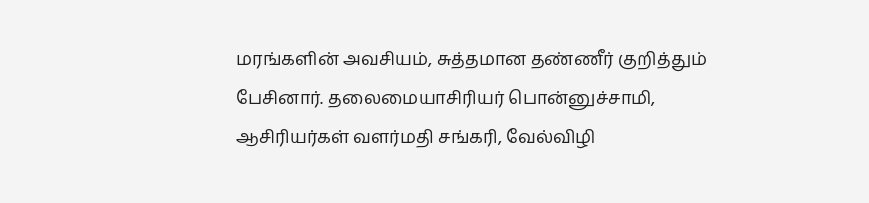மரங்களின் அவசியம், சுத்தமான தண்ணீர் குறித்தும் பேசினார். தலைமையாசிரியர் பொன்னுச்சாமி, ஆசிரியர்கள் வளர்மதி சங்கரி, வேல்விழி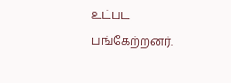உட்பட பங்கேற்றனர்.